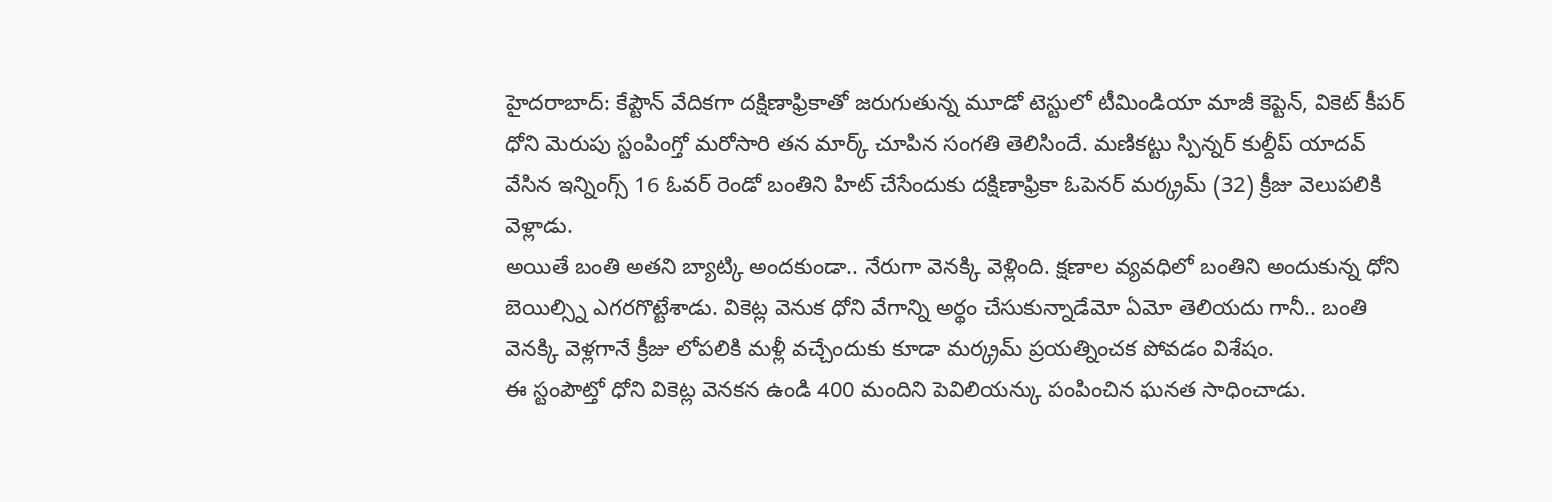హైదరాబాద్: కేప్టౌన్ వేదికగా దక్షిణాఫ్రికాతో జరుగుతున్న మూడో టెస్టులో టీమిండియా మాజీ కెప్టెన్, వికెట్ కీపర్ ధోని మెరుపు స్టంపింగ్తో మరోసారి తన మార్క్ చూపిన సంగతి తెలిసిందే. మణికట్టు స్పిన్నర్ కుల్దీప్ యాదవ్ వేసిన ఇన్నింగ్స్ 16 ఓవర్ రెండో బంతిని హిట్ చేసేందుకు దక్షిణాఫ్రికా ఓపెనర్ మర్క్రమ్ (32) క్రీజు వెలుపలికి వెళ్లాడు.
అయితే బంతి అతని బ్యాట్కి అందకుండా.. నేరుగా వెనక్కి వెళ్లింది. క్షణాల వ్యవధిలో బంతిని అందుకున్న ధోని బెయిల్స్ని ఎగరగొట్టేశాడు. వికెట్ల వెనుక ధోని వేగాన్ని అర్థం చేసుకున్నాడేమో ఏమో తెలియదు గానీ.. బంతి వెనక్కి వెళ్లగానే క్రీజు లోపలికి మళ్లీ వచ్చేందుకు కూడా మర్క్రమ్ ప్రయత్నించక పోవడం విశేషం.
ఈ స్టంపౌట్తో ధోని వికెట్ల వెనకన ఉండి 400 మందిని పెవిలియన్కు పంపించిన ఘనత సాధించాడు.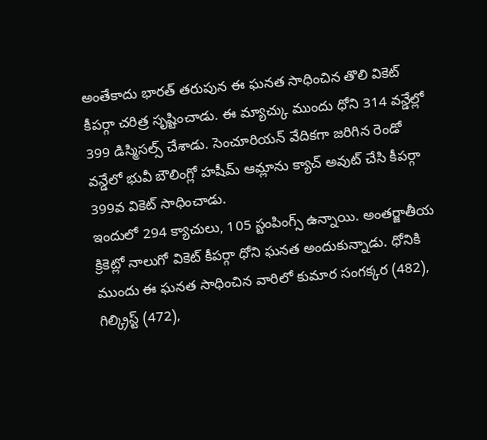అంతేకాదు భారత్ తరుపున ఈ ఘనత సాధించిన తొలి వికెట్ కీపర్గా చరిత్ర సృష్టించాడు. ఈ మ్యాచ్కు ముందు ధోని 314 వన్డేల్లో 399 డిస్మిసల్స్ చేశాడు. సెంచూరియన్ వేదికగా జరిగిన రెండో వన్డేలో భువీ బౌలింగ్లో హషీమ్ ఆమ్లాను క్యాచ్ అవుట్ చేసి కీపర్గా 399వ వికెట్ సాధించాడు.
ఇందులో 294 క్యాచులు, 105 స్టంపింగ్స్ ఉన్నాయి. అంతర్జాతీయ క్రికెట్లో నాలుగో వికెట్ కీపర్గా ధోని ఘనత అందుకున్నాడు. ధోనికి ముందు ఈ ఘనత సాధించిన వారిలో కుమార సంగక్కర (482), గిల్క్రిస్ట్ (472),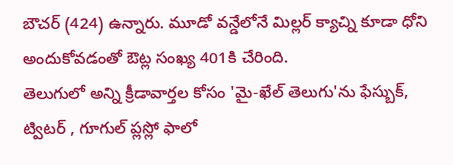బౌచర్ (424) ఉన్నారు. మూడో వన్డేలోనే మిల్లర్ క్యాచ్ని కూడా ధోని అందుకోవడంతో ఔట్ల సంఖ్య 401కి చేరింది.
తెలుగులో అన్ని క్రీడావార్తల కోసం 'మై-ఖేల్ తెలుగు'ను ఫేస్బుక్, ట్విటర్ , గూగుల్ ప్లస్లో ఫాలో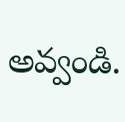అవ్వండి.